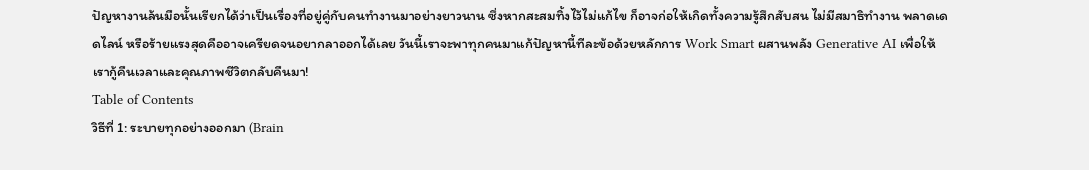ปัญหางานล้นมือนั้นเรียกได้ว่าเป็นเรื่องที่อยู่คู่กับคนทำงานมาอย่างยาวนาน ซึ่งหากสะสมทิ้งไว้ไม่แก้ไข ก็อาจก่อให้เกิดทั้งความรู้สึกสับสน ไม่มีสมาธิทำงาน พลาดเดดไลน์ หรือร้ายแรงสุดคืออาจเครียดจนอยากลาออกได้เลย วันนี้เราจะพาทุกคนมาแก้ปัญหานี้ทีละข้อด้วยหลักการ Work Smart ผสานพลัง Generative AI เพื่อให้เรากู้คืนเวลาและคุณภาพชีวิตกลับคืนมา!
Table of Contents
วิธีที่ 1: ระบายทุกอย่างออกมา (Brain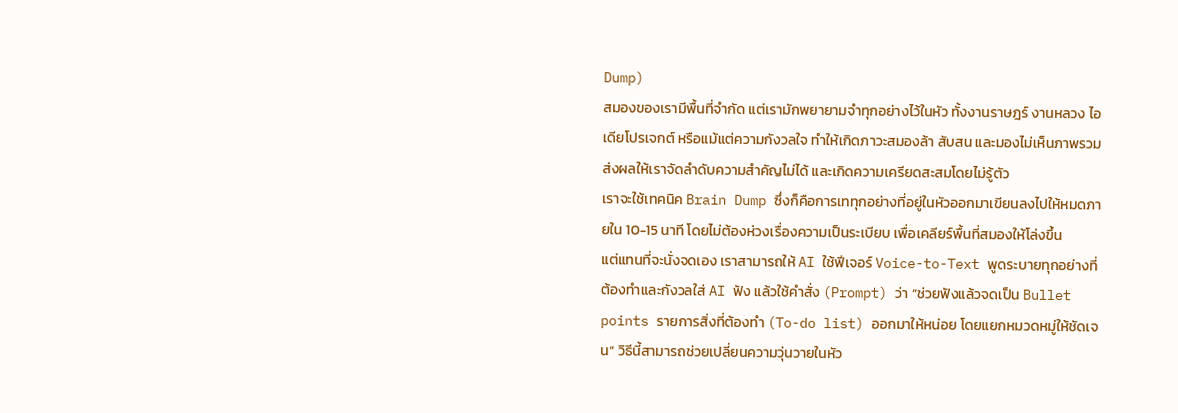Dump)
สมองของเรามีพื้นที่จำกัด แต่เรามักพยายามจำทุกอย่างไว้ในหัว ทั้งงานราษฎร์ งานหลวง ไอเดียโปรเจกต์ หรือแม้แต่ความกังวลใจ ทำให้เกิดภาวะสมองล้า สับสน และมองไม่เห็นภาพรวม ส่งผลให้เราจัดลำดับความสำคัญไม่ได้ และเกิดความเครียดสะสมโดยไม่รู้ตัว
เราจะใช้เทคนิค Brain Dump ซึ่งก็คือการเททุกอย่างที่อยู่ในหัวออกมาเขียนลงไปให้หมดภายใน 10-15 นาที โดยไม่ต้องห่วงเรื่องความเป็นระเบียบ เพื่อเคลียร์พื้นที่สมองให้โล่งขึ้น
แต่แทนที่จะนั่งจดเอง เราสามารถให้ AI ใช้ฟีเจอร์ Voice-to-Text พูดระบายทุกอย่างที่ต้องทำและกังวลใส่ AI ฟัง แล้วใช้คำสั่ง (Prompt) ว่า “ช่วยฟังแล้วจดเป็น Bullet points รายการสิ่งที่ต้องทำ (To-do list) ออกมาให้หน่อย โดยแยกหมวดหมู่ให้ชัดเจน” วิธีนี้สามารถช่วยเปลี่ยนความวุ่นวายในหัว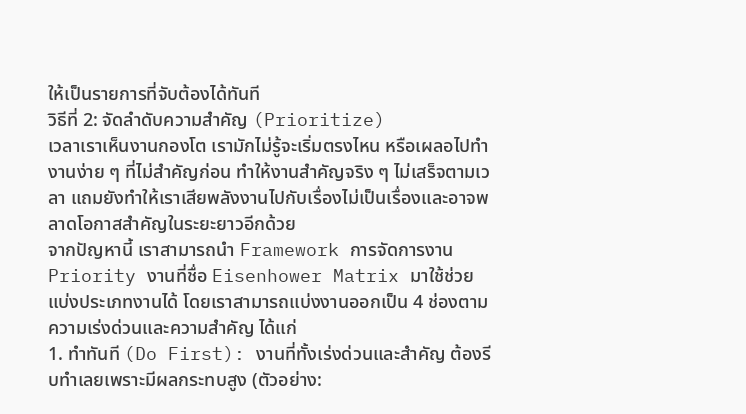ให้เป็นรายการที่จับต้องได้ทันที
วิธีที่ 2: จัดลำดับความสำคัญ (Prioritize)
เวลาเราเห็นงานกองโต เรามักไม่รู้จะเริ่มตรงไหน หรือเผลอไปทำงานง่าย ๆ ที่ไม่สำคัญก่อน ทำให้งานสำคัญจริง ๆ ไม่เสร็จตามเวลา แถมยังทำให้เราเสียพลังงานไปกับเรื่องไม่เป็นเรื่องและอาจพลาดโอกาสสำคัญในระยะยาวอีกด้วย
จากปัญหานี้ เราสามารถนำ Framework การจัดการงาน Priority งานที่ชื่อ Eisenhower Matrix มาใช้ช่วยแบ่งประเภทงานได้ โดยเราสามารถแบ่งงานออกเป็น 4 ช่องตามความเร่งด่วนและความสำคัญ ได้แก่
1. ทำทันที (Do First): งานที่ทั้งเร่งด่วนและสำคัญ ต้องรีบทำเลยเพราะมีผลกระทบสูง (ตัวอย่าง: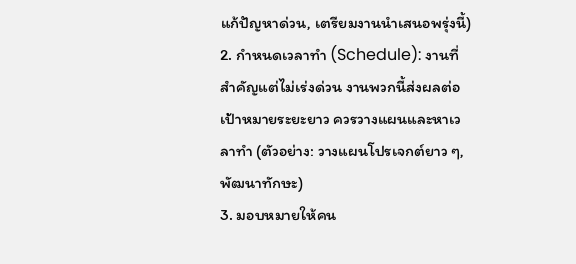แก้ปัญหาด่วน, เตรียมงานนำเสนอพรุ่งนี้)
2. กำหนดเวลาทำ (Schedule): งานที่สำคัญแต่ไม่เร่งด่วน งานพวกนี้ส่งผลต่อเป้าหมายระยะยาว ควรวางแผนและหาเวลาทำ (ตัวอย่าง: วางแผนโปรเจกต์ยาว ๆ, พัฒนาทักษะ)
3. มอบหมายให้คน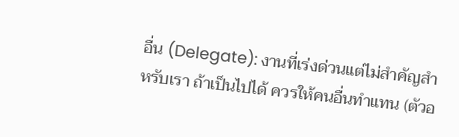อื่น (Delegate): งานที่เร่งด่วนแต่ไม่สำคัญสำหรับเรา ถ้าเป็นไปได้ ควรให้คนอื่นทำแทน (ตัวอ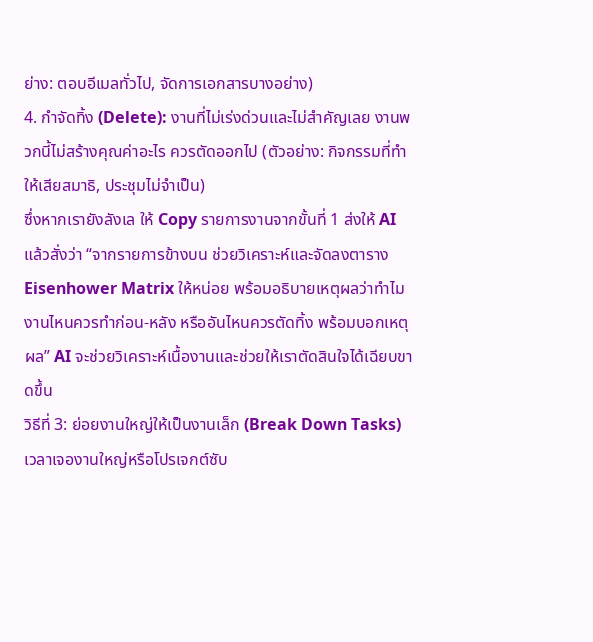ย่าง: ตอบอีเมลทั่วไป, จัดการเอกสารบางอย่าง)
4. กำจัดทิ้ง (Delete): งานที่ไม่เร่งด่วนและไม่สำคัญเลย งานพวกนี้ไม่สร้างคุณค่าอะไร ควรตัดออกไป (ตัวอย่าง: กิจกรรมที่ทำให้เสียสมาธิ, ประชุมไม่จำเป็น)
ซึ่งหากเรายังลังเล ให้ Copy รายการงานจากขั้นที่ 1 ส่งให้ AI แล้วสั่งว่า “จากรายการข้างบน ช่วยวิเคราะห์และจัดลงตาราง Eisenhower Matrix ให้หน่อย พร้อมอธิบายเหตุผลว่าทำไมงานไหนควรทำก่อน-หลัง หรืออันไหนควรตัดทิ้ง พร้อมบอกเหตุผล” AI จะช่วยวิเคราะห์เนื้องานและช่วยให้เราตัดสินใจได้เฉียบขาดขึ้น
วิธีที่ 3: ย่อยงานใหญ่ให้เป็นงานเล็ก (Break Down Tasks)
เวลาเจองานใหญ่หรือโปรเจกต์ซับ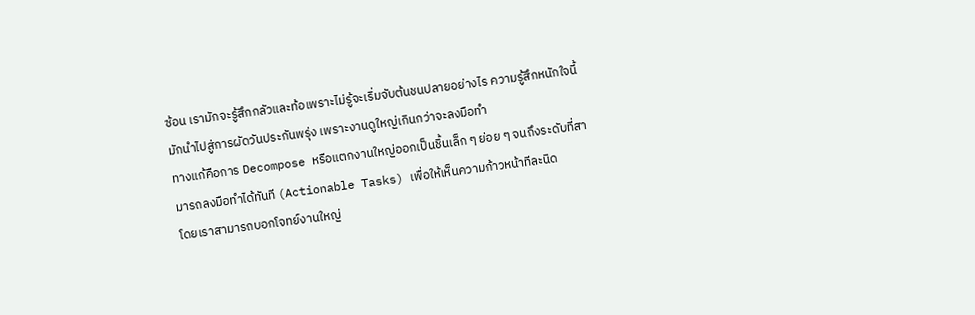ซ้อน เรามักจะรู้สึกกลัวและท้อเพราะไม่รู้จะเริ่มจับต้นชนปลายอย่างไร ความรู้สึกหนักใจนี้มักนำไปสู่การผัดวันประกันพรุ่ง เพราะงานดูใหญ่เกินกว่าจะลงมือทำ
ทางแก้คือการ Decompose หรือแตกงานใหญ่ออกเป็นชิ้นเล็ก ๆ ย่อย ๆ จนถึงระดับที่สามารถลงมือทำได้ทันที (Actionable Tasks) เพื่อให้เห็นความก้าวหน้าทีละนิด
โดยเราสามารถบอกโจทย์งานใหญ่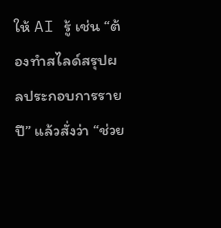ให้ AI รู้ เช่น “ต้องทำสไลด์สรุปผลประกอบการรายปี” แล้วสั่งว่า “ช่วย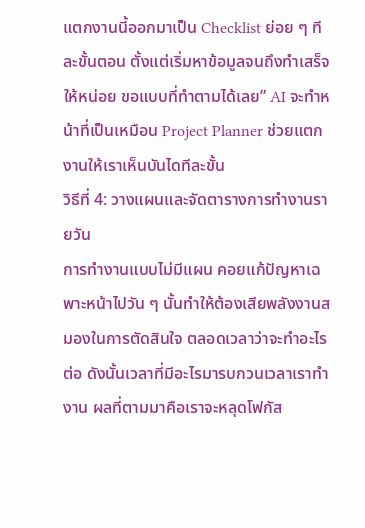แตกงานนี้ออกมาเป็น Checklist ย่อย ๆ ทีละขั้นตอน ตั้งแต่เริ่มหาข้อมูลจนถึงทำเสร็จ ให้หน่อย ขอแบบที่ทำตามได้เลย” AI จะทำหน้าที่เป็นเหมือน Project Planner ช่วยแตกงานให้เราเห็นบันไดทีละขั้น
วิธีที่ 4: วางแผนและจัดตารางการทำงานรายวัน
การทำงานแบบไม่มีแผน คอยแก้ปัญหาเฉพาะหน้าไปวัน ๆ นั้นทำให้ต้องเสียพลังงานสมองในการตัดสินใจ ตลอดเวลาว่าจะทำอะไรต่อ ดังนั้นเวลาที่มีอะไรมารบกวนเวลาเราทำงาน ผลที่ตามมาคือเราจะหลุดโฟกัส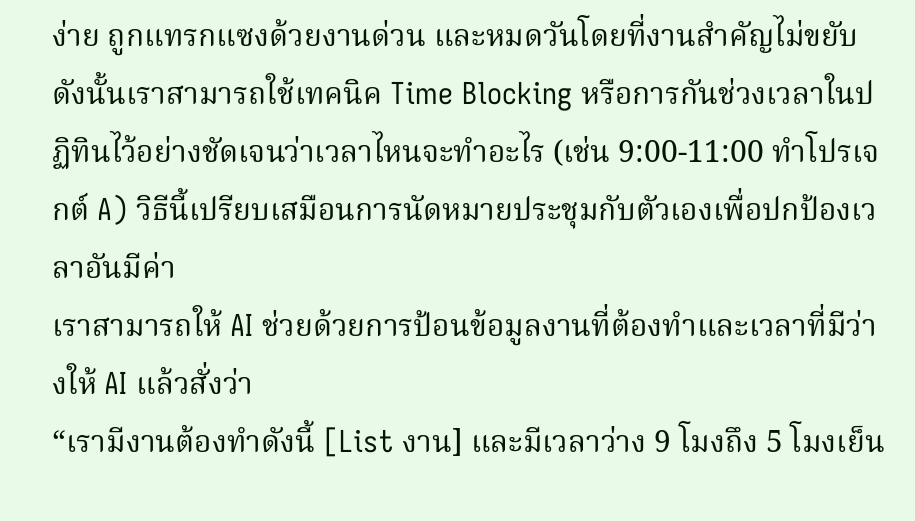ง่าย ถูกแทรกแซงด้วยงานด่วน และหมดวันโดยที่งานสำคัญไม่ขยับ
ดังนั้นเราสามารถใช้เทคนิค Time Blocking หรือการกันช่วงเวลาในปฏิทินไว้อย่างชัดเจนว่าเวลาไหนจะทำอะไร (เช่น 9:00-11:00 ทำโปรเจกต์ A) วิธีนี้เปรียบเสมือนการนัดหมายประชุมกับตัวเองเพื่อปกป้องเวลาอันมีค่า
เราสามารถให้ AI ช่วยด้วยการป้อนข้อมูลงานที่ต้องทำและเวลาที่มีว่างให้ AI แล้วสั่งว่า
“เรามีงานต้องทำดังนี้ [List งาน] และมีเวลาว่าง 9 โมงถึง 5 โมงเย็น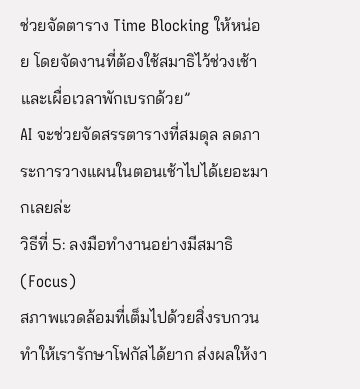ช่วยจัดตาราง Time Blocking ให้หน่อย โดยจัดงานที่ต้องใช้สมาธิไว้ช่วงเช้า และเผื่อเวลาพักเบรกด้วย”
AI จะช่วยจัดสรรตารางที่สมดุล ลดภาระการวางแผนในตอนเช้าไปได้เยอะมากเลยล่ะ
วิธีที่ 5: ลงมือทำงานอย่างมีสมาธิ (Focus)
สภาพแวดล้อมที่เต็มไปด้วยสิ่งรบกวนทำให้เรารักษาโฟกัสได้ยาก ส่งผลให้งา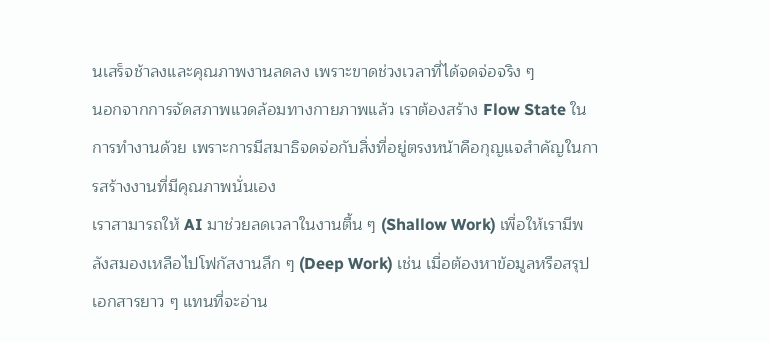นเสร็จช้าลงและคุณภาพงานลดลง เพราะขาดช่วงเวลาที่ได้จดจ่อจริง ๆ
นอกจากการจัดสภาพแวดล้อมทางกายภาพแล้ว เราต้องสร้าง Flow State ในการทำงานด้วย เพราะการมีสมาธิจดจ่อกับสิ่งที่อยู่ตรงหน้าคือกุญแจสำคัญในการสร้างงานที่มีคุณภาพนั่นเอง
เราสามารถให้ AI มาช่วยลดเวลาในงานตื้น ๆ (Shallow Work) เพื่อให้เรามีพลังสมองเหลือไปโฟกัสงานลึก ๆ (Deep Work) เช่น เมื่อต้องหาข้อมูลหรือสรุปเอกสารยาว ๆ แทนที่จะอ่าน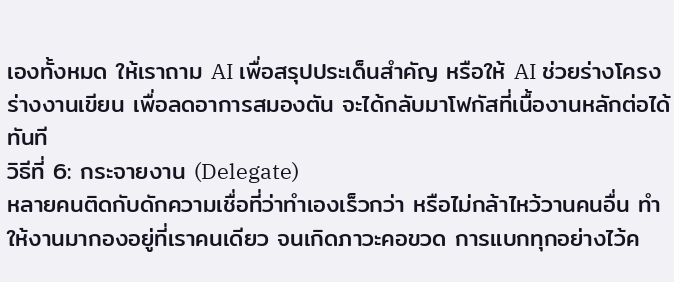เองทั้งหมด ให้เราถาม AI เพื่อสรุปประเด็นสำคัญ หรือให้ AI ช่วยร่างโครงร่างงานเขียน เพื่อลดอาการสมองตัน จะได้กลับมาโฟกัสที่เนื้องานหลักต่อได้ทันที
วิธีที่ 6: กระจายงาน (Delegate)
หลายคนติดกับดักความเชื่อที่ว่าทำเองเร็วกว่า หรือไม่กล้าไหว้วานคนอื่น ทำให้งานมากองอยู่ที่เราคนเดียว จนเกิดภาวะคอขวด การแบกทุกอย่างไว้ค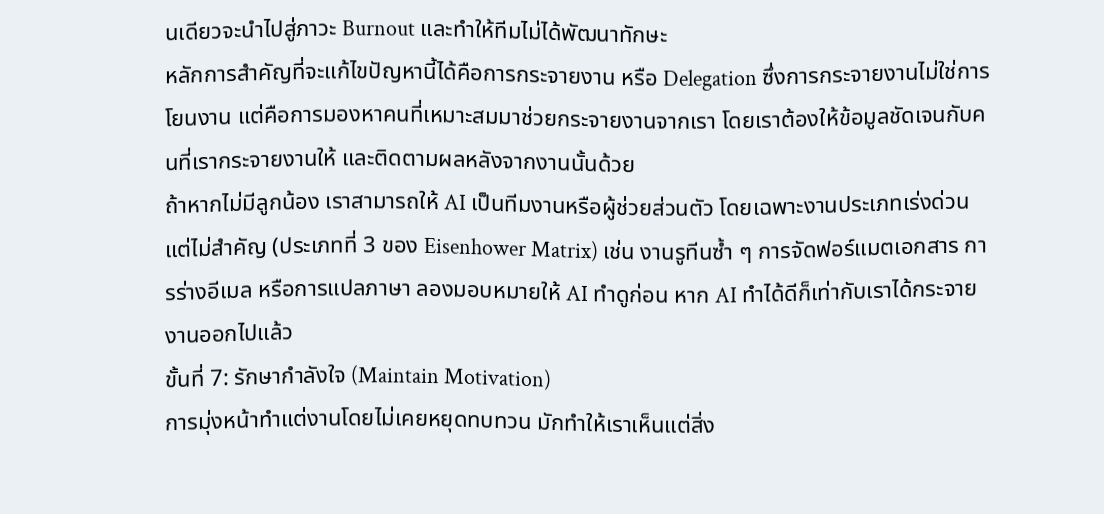นเดียวจะนำไปสู่ภาวะ Burnout และทำให้ทีมไม่ได้พัฒนาทักษะ
หลักการสำคัญที่จะแก้ไขปัญหานี้ได้คือการกระจายงาน หรือ Delegation ซึ่งการกระจายงานไม่ใช่การโยนงาน แต่คือการมองหาคนที่เหมาะสมมาช่วยกระจายงานจากเรา โดยเราต้องให้ข้อมูลชัดเจนกับคนที่เรากระจายงานให้ และติดตามผลหลังจากงานนั้นด้วย
ถ้าหากไม่มีลูกน้อง เราสามารถให้ AI เป็นทีมงานหรือผู้ช่วยส่วนตัว โดยเฉพาะงานประเภทเร่งด่วนแต่ไม่สำคัญ (ประเภทที่ 3 ของ Eisenhower Matrix) เช่น งานรูทีนซ้ำ ๆ การจัดฟอร์แมตเอกสาร การร่างอีเมล หรือการแปลภาษา ลองมอบหมายให้ AI ทำดูก่อน หาก AI ทำได้ดีก็เท่ากับเราได้กระจายงานออกไปแล้ว
ขั้นที่ 7: รักษากำลังใจ (Maintain Motivation)
การมุ่งหน้าทำแต่งานโดยไม่เคยหยุดทบทวน มักทำให้เราเห็นแต่สิ่ง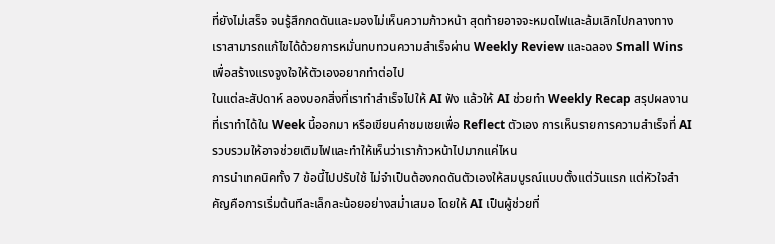ที่ยังไม่เสร็จ จนรู้สึกกดดันและมองไม่เห็นความก้าวหน้า สุดท้ายอาจจะหมดไฟและล้มเลิกไปกลางทาง
เราสามารถแก้ไขได้ด้วยการหมั่นทบทวนความสำเร็จผ่าน Weekly Review และฉลอง Small Wins เพื่อสร้างแรงจูงใจให้ตัวเองอยากทำต่อไป
ในแต่ละสัปดาห์ ลองบอกสิ่งที่เราทำสำเร็จไปให้ AI ฟัง แล้วให้ AI ช่วยทำ Weekly Recap สรุปผลงานที่เราทำได้ใน Week นี้ออกมา หรือเขียนคำชมเชยเพื่อ Reflect ตัวเอง การเห็นรายการความสำเร็จที่ AI รวบรวมให้อาจช่วยเติมไฟและทำให้เห็นว่าเราก้าวหน้าไปมากแค่ไหน
การนำเทคนิคทั้ง 7 ข้อนี้ไปปรับใช้ ไม่จำเป็นต้องกดดันตัวเองให้สมบูรณ์แบบตั้งแต่วันแรก แต่หัวใจสำคัญคือการเริ่มต้นทีละเล็กละน้อยอย่างสม่ำเสมอ โดยให้ AI เป็นผู้ช่วยที่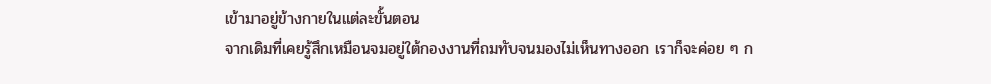เข้ามาอยู่ข้างกายในแต่ละขั้นตอน
จากเดิมที่เคยรู้สึกเหมือนจมอยู่ใต้กองงานที่ถมทับจนมองไม่เห็นทางออก เราก็จะค่อย ๆ ก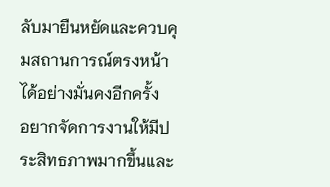ลับมายืนหยัดและควบคุมสถานการณ์ตรงหน้าได้อย่างมั่นคงอีกครั้ง
อยากจัดการงานให้มีประสิทธภาพมากขึ้นและ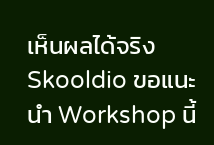เห็นผลได้จริง Skooldio ขอแนะนำ Workshop นี้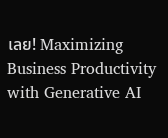เลย! Maximizing Business Productivity with Generative AI